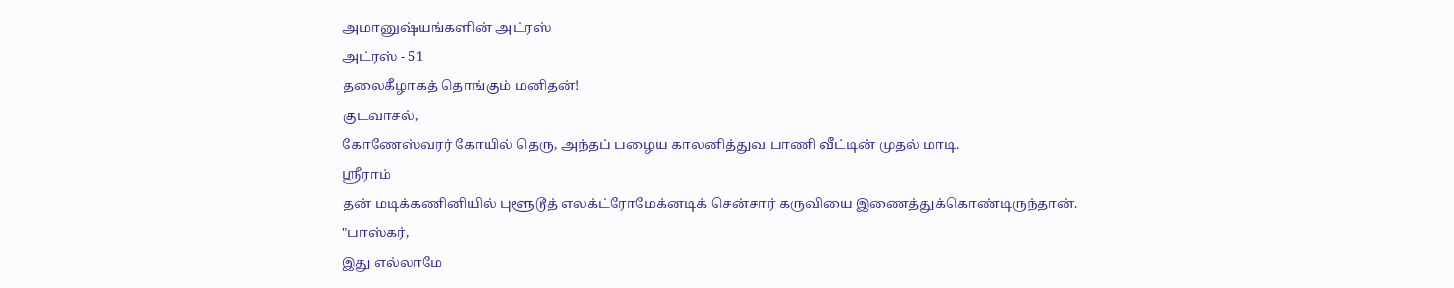அமானுஷ்யங்களின் அட்ரஸ்
அட்ரஸ் - 51
தலைகீழாகத் தொங்கும் மனிதன்!
குடவாசல்,
கோணேஸ்வரர் கோயில் தெரு, அந்தப் பழைய காலனித்துவ பாணி வீட்டின் முதல் மாடி.
ஸ்ரீராம்
தன் மடிக்கணினியில் புளூடூத் எலக்ட்ரோமேக்னடிக் சென்சார் கருவியை இணைத்துக்கொண்டிருந்தான்.
"பாஸ்கர்,
இது எல்லாமே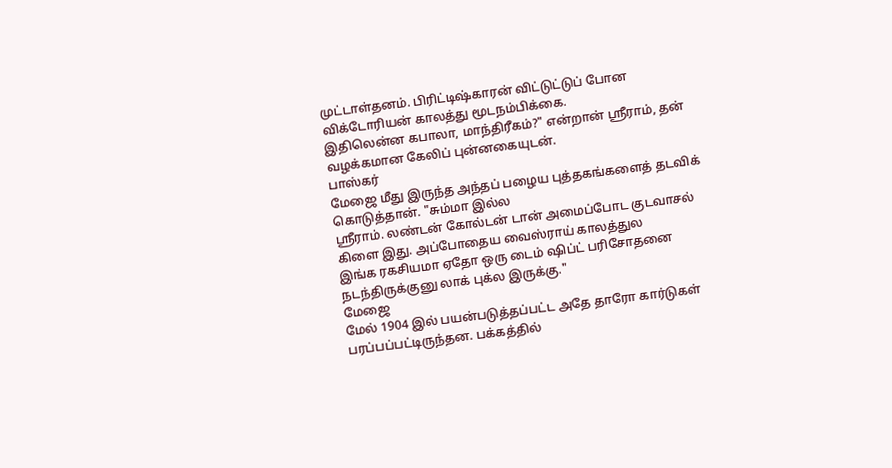முட்டாள்தனம். பிரிட்டிஷ்காரன் விட்டுட்டுப் போன விக்டோரியன் காலத்து மூடநம்பிக்கை.
இதிலென்ன கபாலா, மாந்திரீகம்?" என்றான் ஸ்ரீராம், தன் வழக்கமான கேலிப் புன்னகையுடன்.
பாஸ்கர்
மேஜை மீது இருந்த அந்தப் பழைய புத்தகங்களைத் தடவிக் கொடுத்தான். "சும்மா இல்ல
ஸ்ரீராம். லண்டன் கோல்டன் டான் அமைப்போட குடவாசல் கிளை இது. அப்போதைய வைஸ்ராய் காலத்துல
இங்க ரகசியமா ஏதோ ஒரு டைம் ஷிப்ட் பரிசோதனை நடந்திருக்குனு லாக் புக்ல இருக்கு."
மேஜை
மேல் 1904 இல் பயன்படுத்தப்பட்ட அதே தாரோ கார்டுகள் பரப்பப்பட்டிருந்தன. பக்கத்தில்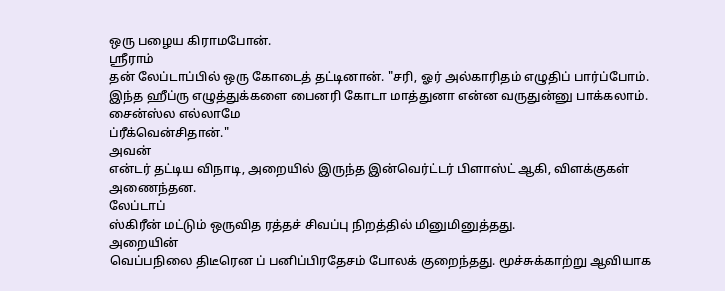ஒரு பழைய கிராமபோன்.
ஸ்ரீராம்
தன் லேப்டாப்பில் ஒரு கோடைத் தட்டினான். "சரி, ஓர் அல்காரிதம் எழுதிப் பார்ப்போம்.
இந்த ஹீப்ரு எழுத்துக்களை பைனரி கோடா மாத்துனா என்ன வருதுன்னு பாக்கலாம். சைன்ஸ்ல எல்லாமே
ப்ரீக்வென்சிதான்."
அவன்
என்டர் தட்டிய விநாடி, அறையில் இருந்த இன்வெர்ட்டர் பிளாஸ்ட் ஆகி, விளக்குகள் அணைந்தன.
லேப்டாப்
ஸ்கிரீன் மட்டும் ஒருவித ரத்தச் சிவப்பு நிறத்தில் மினுமினுத்தது.
அறையின்
வெப்பநிலை திடீரென ப் பனிப்பிரதேசம் போலக் குறைந்தது. மூச்சுக்காற்று ஆவியாக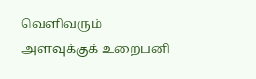வெளிவரும்
அளவுக்குக் உறைபனி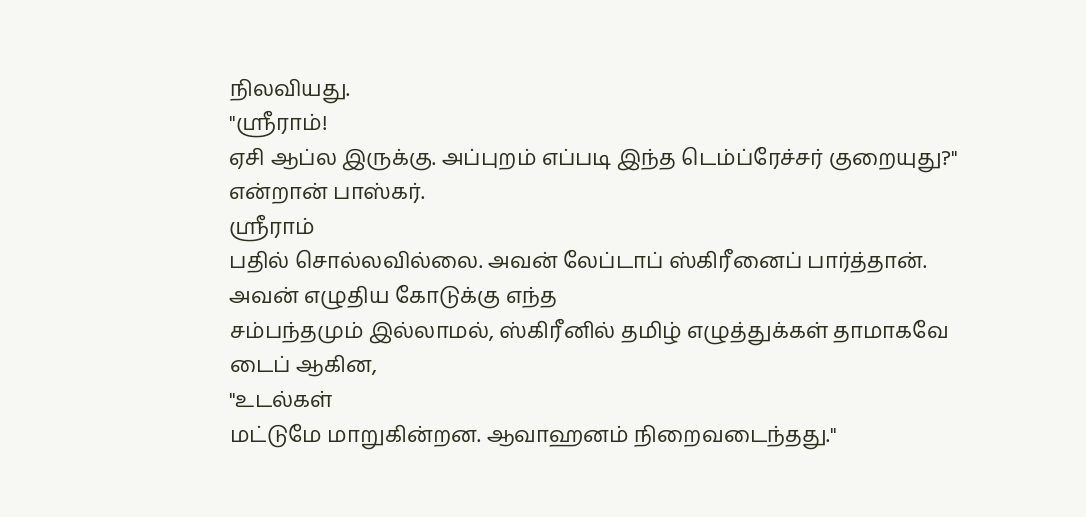நிலவியது.
"ஸ்ரீராம்!
ஏசி ஆப்ல இருக்கு. அப்புறம் எப்படி இந்த டெம்ப்ரேச்சர் குறையுது?" என்றான் பாஸ்கர்.
ஸ்ரீராம்
பதில் சொல்லவில்லை. அவன் லேப்டாப் ஸ்கிரீனைப் பார்த்தான். அவன் எழுதிய கோடுக்கு எந்த
சம்பந்தமும் இல்லாமல், ஸ்கிரீனில் தமிழ் எழுத்துக்கள் தாமாகவே டைப் ஆகின,
"உடல்கள்
மட்டுமே மாறுகின்றன. ஆவாஹனம் நிறைவடைந்தது."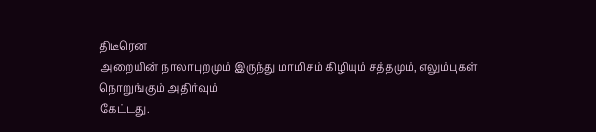திடீரென
அறையின் நாலாபுறமும் இருந்து மாமிசம் கிழியும் சத்தமும், எலும்புகள் நொறுங்கும் அதிர்வும்
கேட்டது.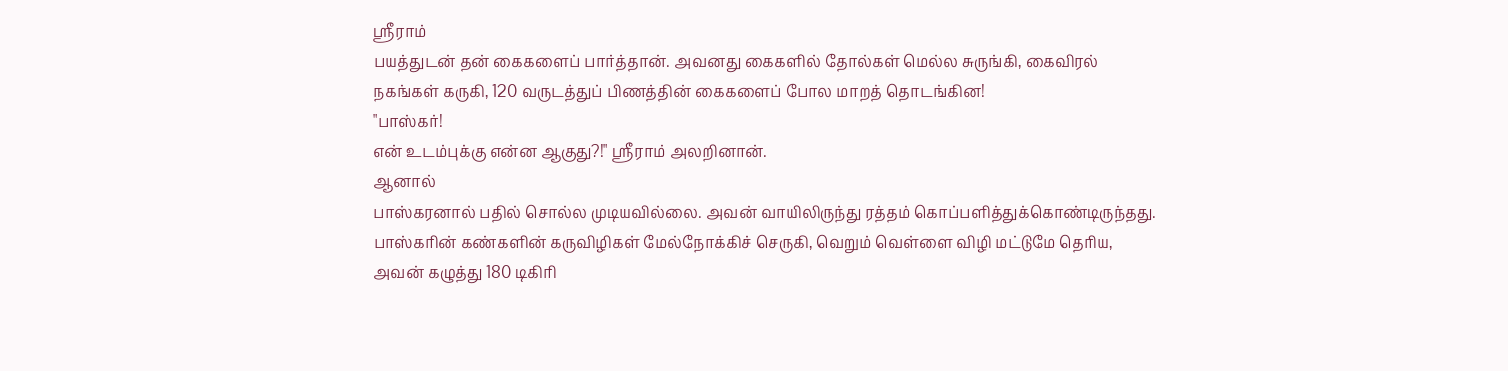ஸ்ரீராம்
பயத்துடன் தன் கைகளைப் பார்த்தான். அவனது கைகளில் தோல்கள் மெல்ல சுருங்கி, கைவிரல்
நகங்கள் கருகி, 120 வருடத்துப் பிணத்தின் கைகளைப் போல மாறத் தொடங்கின!
"பாஸ்கர்!
என் உடம்புக்கு என்ன ஆகுது?!" ஸ்ரீராம் அலறினான்.
ஆனால்
பாஸ்கரனால் பதில் சொல்ல முடியவில்லை. அவன் வாயிலிருந்து ரத்தம் கொப்பளித்துக்கொண்டிருந்தது.
பாஸ்கரின் கண்களின் கருவிழிகள் மேல்நோக்கிச் செருகி, வெறும் வெள்ளை விழி மட்டுமே தெரிய,
அவன் கழுத்து 180 டிகிரி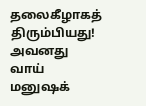தலைகீழாகத் திரும்பியது!
அவனது
வாய் மனுஷக்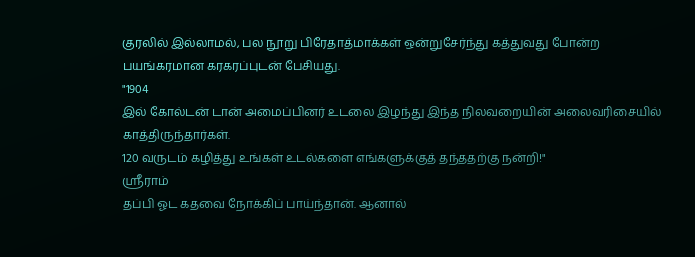குரலில் இல்லாமல், பல நூறு பிரேதாத்மாக்கள் ஒன்றுசேர்ந்து கத்துவது போன்ற
பயங்கரமான கரகரப்புடன் பேசியது.
"1904
இல் கோல்டன் டான் அமைப்பினர் உடலை இழந்து இந்த நிலவறையின் அலைவரிசையில் காத்திருந்தார்கள்.
120 வருடம் கழித்து உங்கள் உடல்களை எங்களுக்குத் தந்ததற்கு நன்றி!"
ஸ்ரீராம்
தப்பி ஓட கதவை நோக்கிப் பாய்ந்தான். ஆனால்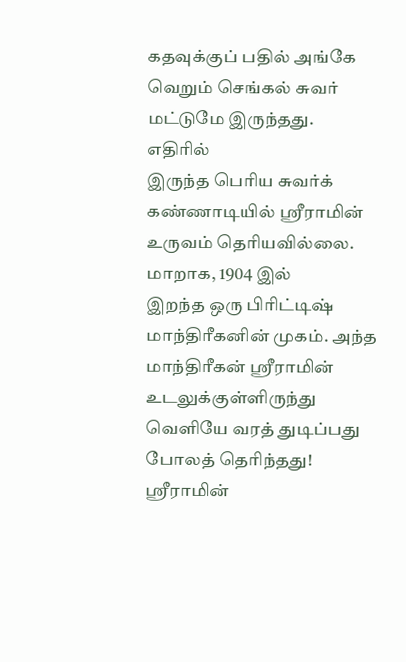கதவுக்குப் பதில் அங்கே வெறும் செங்கல் சுவர்
மட்டுமே இருந்தது.
எதிரில்
இருந்த பெரிய சுவர்க் கண்ணாடியில் ஸ்ரீராமின் உருவம் தெரியவில்லை. மாறாக, 1904 இல்
இறந்த ஒரு பிரிட்டிஷ் மாந்திரீகனின் முகம். அந்த மாந்திரீகன் ஸ்ரீராமின் உடலுக்குள்ளிருந்து
வெளியே வரத் துடிப்பது போலத் தெரிந்தது!
ஸ்ரீராமின்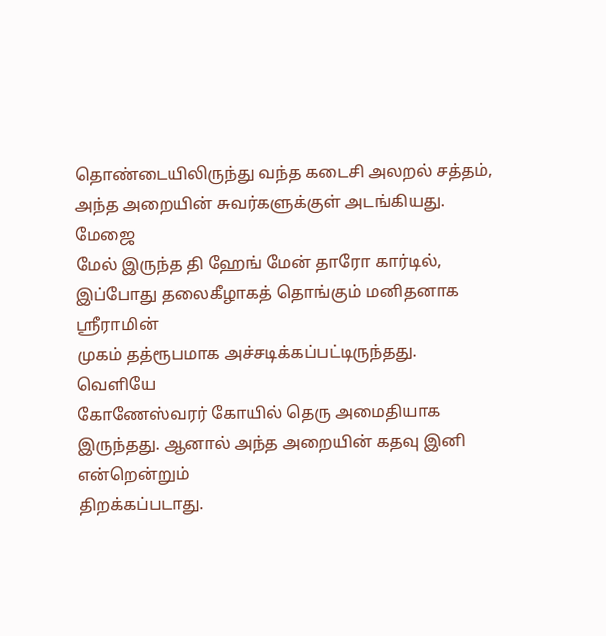தொண்டையிலிருந்து வந்த கடைசி அலறல் சத்தம், அந்த அறையின் சுவர்களுக்குள் அடங்கியது.
மேஜை
மேல் இருந்த தி ஹேங் மேன் தாரோ கார்டில், இப்போது தலைகீழாகத் தொங்கும் மனிதனாக ஸ்ரீராமின்
முகம் தத்ரூபமாக அச்சடிக்கப்பட்டிருந்தது.
வெளியே
கோணேஸ்வரர் கோயில் தெரு அமைதியாக இருந்தது. ஆனால் அந்த அறையின் கதவு இனி என்றென்றும்
திறக்கப்படாது.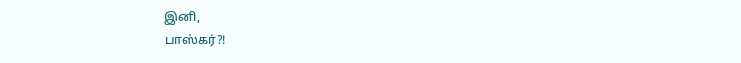இனி,
பாஸ்கர்?!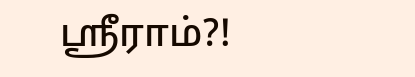ஸ்ரீராம்?!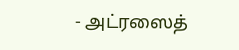- அட்ரஸைத்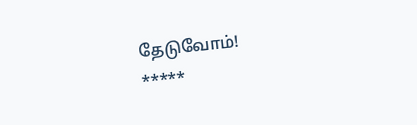தேடுவோம்!
*****